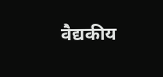वैद्यकीय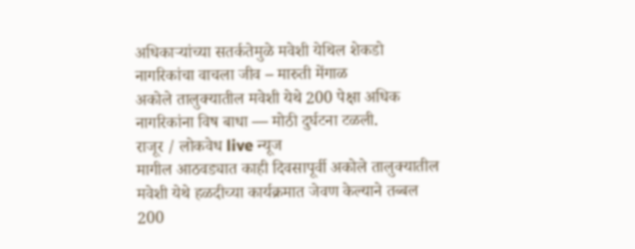अधिकाऱ्यांच्या सतर्कतेमुळे मवेशी येथिल शेकडो नागरिकांचा वाचला जीव – मारुती मेंगाळ
अकोले तालुक्यातील मवेशी येथे 200 पेक्षा अधिक नागरिकांना विष बाधा — मोठी दुर्घटना टळली.
राजूर / लोकवेध live न्यूज
मागील आठवड्यात काही दिवसापूर्वी अकोले तालुक्यातील मवेशी येथे हळदीच्या कार्यक्रमात जेवण केल्याने तब्बल 200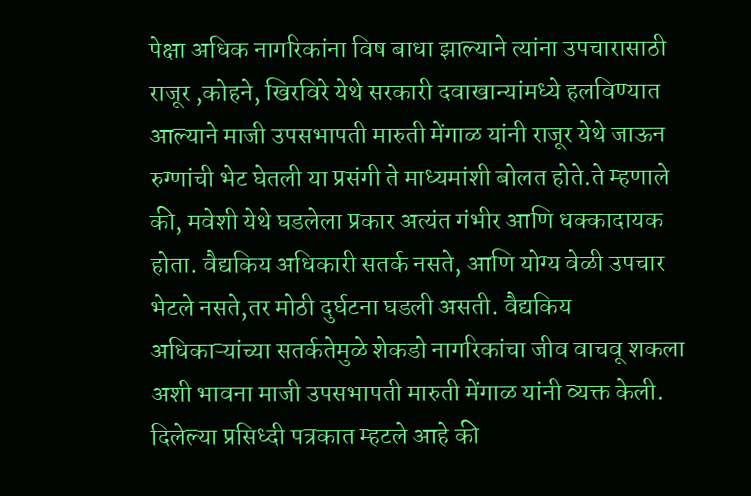पेक्षा अधिक नागरिकांना विष बाधा झाल्याने त्यांना उपचारासाठी राजूर ,कोहने, खिरविरे येथे सरकारी दवाखान्यांमध्ये हलविण्यात आल्याने माजी उपसभापती मारुती मेंगाळ यांनी राजूर येथे जाऊन रुग्णांची भेट घेतली या प्रसंगी ते माध्यमांशी बोलत होते.ते म्हणाले की, मवेशी येथे घडलेला प्रकार अत्यंत गंभीर आणि धक्कादायक होता. वैद्यकिय अधिकारी सतर्क नसते, आणि योग्य वेळी उपचार भेटले नसते,तर मोठी दुर्घटना घडली असती. वैद्यकिय अधिकाऱ्यांच्या सतर्कतेमुळे शेकडो नागरिकांचा जीव वाचवू शकला अशी भावना माजी उपसभापती मारुती मेंगाळ यांनी व्यक्त केली.
दिलेल्या प्रसिध्दी पत्रकात म्हटले आहे की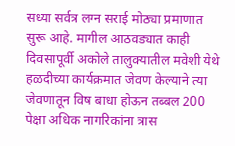सध्या सर्वत्र लग्न सराई मोठ्या प्रमाणात सुरू आहे. मागील आठवड्यात काही दिवसापूर्वी अकोले तालुक्यातील मवेशी येथे हळदीच्या कार्यक्रमात जेवण केल्याने त्या जेवणातून विष बाधा होऊन तब्बल 200 पेक्षा अधिक नागरिकांना त्रास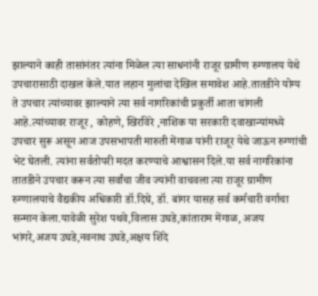झाल्याने काही तासांनंतर त्यांना मिळेल त्या साधनांनी राजूर ग्रामीण रुग्णालय येथे उपचारासाठी दाखल केले.यात लहान मुलांचा देखिल समावेश आहे.तातडीने योग्य ते उपचार त्यांच्यावर झाल्याने त्या सर्व नागरिकांची प्रकुर्ती आता चांगली आहे.त्यांच्यावर राजूर , कोहणे, खिरविरे ,नाशिक या सरकारी दवाखान्यांमध्ये उपचार सुरू असून आज उपसभापती मारुती मेंगाळ यांनी राजूर येथे जाऊन रुग्णांची भेट घेतली. त्यांना सर्वतोपरी मदत करण्याचे आश्वासन दिले.या सर्व नागरिकांना तातडीने उपचार करून त्या सर्वांचा जीव ज्यांनी वाचवला त्या राजूर ग्रामीण रुग्णालयाचे वैद्यकीय अधिकारी डॉ.दिघे, डॉ. बांगर यासह सर्व कर्मचारी वर्गाचा सन्मान केला.यावेळी सुरेश पथवे,विलास उघडे,कांताराम मेंगाळ, अजय भांगरे,अजय उघडे,नवनाथ उघडे,अक्षय शिंदे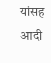यांसह आदी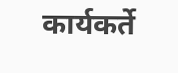कार्यकर्ते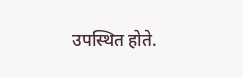उपस्थित होते.